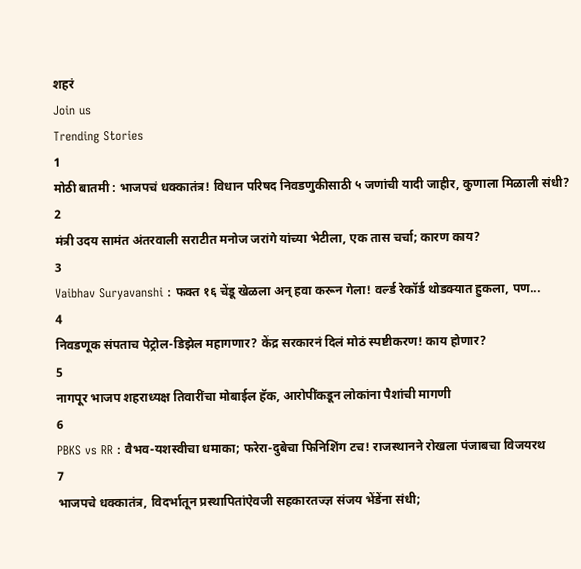शहरं
Join us
Trending Stories
1
मोठी बातमी : भाजपचं धक्कातंत्र! विधान परिषद निवडणुकीसाठी ५ जणांची यादी जाहीर, कुणाला मिळाली संधी?
2
मंत्री उदय सामंत अंतरवाली सराटीत मनोज जरांगे यांच्या भेटीला, एक तास चर्चा; कारण काय?
3
Vaibhav Suryavanshi : फक्त १६ चेंडू खेळला अन् हवा करून गेला! वर्ल्ड रेकॉर्ड थोडक्यात हुकला, पण...
4
निवडणूक संपताच पेट्रोल-डिझेल महागणार? केंद्र सरकारनं दिलं मोठं स्पष्टीकरण! काय होणार?
5
नागपूर भाजप शहराध्यक्ष तिवारींचा मोबाईल हॅक, आरोपींकडून लोकांना पैशांची मागणी
6
PBKS vs RR : वैभव-यशस्वीचा धमाका; फरेरा-दुबेचा फिनिशिंग टच! राजस्थानने रोखला पंजाबचा विजयरथ
7
भाजपचे धक्कातंत्र, विदर्भातून प्रस्थापितांऐवजी सहकारतज्ज्ञ संजय भेंडेंना संधी;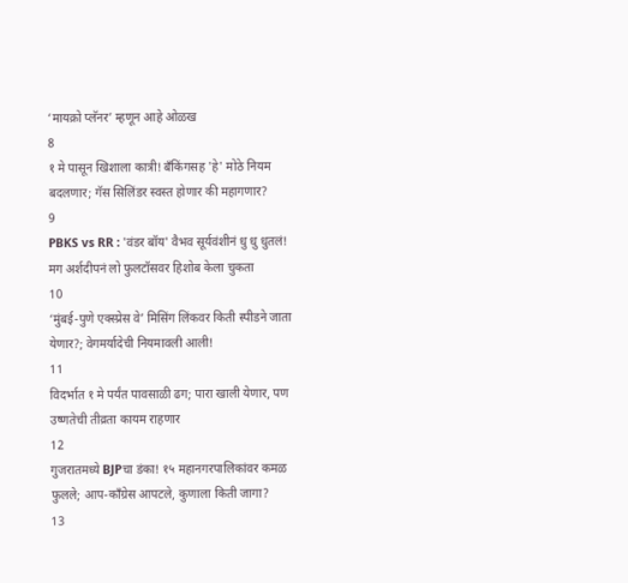‘मायक्रो प्लॅनर’ म्हणून आहे ओळख
8
१ मे पासून खिशाला कात्री! बँकिंगसह 'हे' मोठे नियम बदलणार; गॅस सिलिंडर स्वस्त होणार की महागणार?
9
PBKS vs RR : 'वंडर बॉय' वैभव सूर्यवंशीनं धु धु धुतलं! मग अर्शदीपनं लो फुलटॉसवर हिशोब केला चुकता
10
‘मुंबई-पुणे एक्स्प्रेस वे’ मिसिंग लिंकवर किती स्पीडने जाता येणार?; वेगमर्यादेची नियमावली आली!
11
विदर्भात १ मे पर्यंत पावसाळी ढग; पारा खाली येणार, पण उष्णतेची तीव्रता कायम राहणार
12
गुजरातमध्ये BJPचा डंका! १५ महानगरपालिकांवर कमळ फुलले; आप-काँग्रेस आपटले, कुणाला किती जागा?
13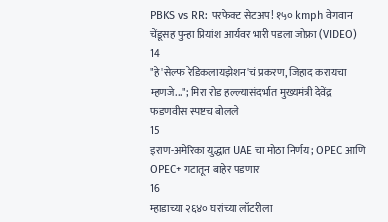PBKS vs RR: परफेक्ट सेटअप! १५० kmph वेगवान चेंडूसह पुन्हा प्रियांश आर्यवर भारी पडला जोफ्रा (VIDEO)
14
"हे 'सेल्फ रेडिकलायझेशन'चं प्रकरण, जिहाद करायचा म्हणजे..."; मिरा रोड हल्ल्यासंदर्भात मुख्यमंत्री देवेंद्र फडणवीस स्पष्टच बोलले
15
इराण-अमेरिका युद्धात UAE चा मोठा निर्णय; OPEC आणि OPEC+ गटातून बाहेर पडणार
16
म्हाडाच्या २६४० घरांच्या लॉटरीला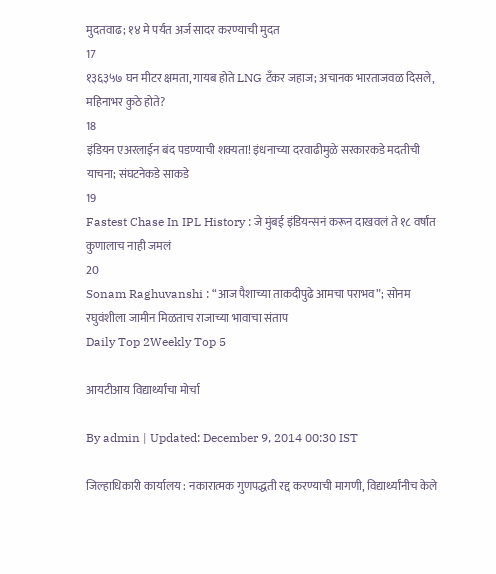मुदतवाढ; १४ मे पर्यंत अर्ज सादर करण्याची मुदत
17
१३६३५७ घन मीटर क्षमता, गायब होते LNG टँकर जहाज; अचानक भारताजवळ दिसले, महिनाभर कुठे होते?
18
इंडियन एअरलाईन बंद पडण्याची शक्यता! इंधनाच्या दरवाढीमुळे सरकारकडे मदतीची याचना; संघटनेकडे साकडे
19
Fastest Chase In IPL History : जे मुंबई इंडियन्सनं करून दाखवलं ते १८ वर्षांत कुणालाच नाही जमलं
20
Sonam Raghuvanshi : “आज पैशाच्या ताकदीपुढे आमचा पराभव”; सोनम रघुवंशीला जामीन मिळताच राजाच्या भावाचा संताप
Daily Top 2Weekly Top 5

आयटीआय विद्यार्थ्यांचा मोर्चा

By admin | Updated: December 9, 2014 00:30 IST

जिल्हाधिकारी कार्यालय : नकारात्मक गुणपद्धती रद्द करण्याची मागणी, विद्यार्थ्यांनीच केले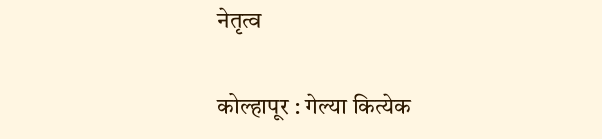नेतृत्व

कोल्हापूर : गेल्या कित्येक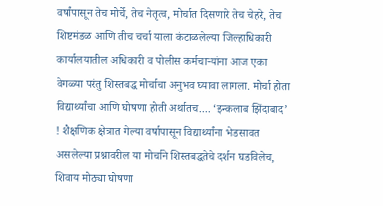वर्षांपासून तेच मोर्चे, तेच नेतृत्व, मोर्चात दिसणारे तेच चेहरे, तेच शिष्टमंडळ आणि तीच चर्चा याला कंटाळलेल्या जिल्हाधिकारी कार्यालयातील अधिकारी व पोलीस कर्मचाऱ्यांना आज एका वेगळ्या परंतु शिस्तबद्ध मोर्चाचा अनुभव घ्यावा लागला. मोर्चा होता विद्यार्थ्यांचा आणि घोषणा होती अर्थातच.... ‘इन्कलाब झिंदाबाद’ ! शैक्षणिक क्षेत्रात गेल्या वर्षापासून विद्यार्थ्यांना भेडसावत असलेल्या प्रश्नावरील या मोर्चाने शिस्तबद्धतेचे दर्शन घडविलेच, शिवाय मोठ्या घोषणा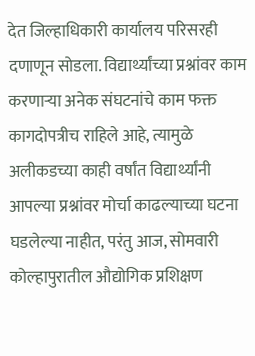देत जिल्हाधिकारी कार्यालय परिसरही दणाणून सोडला. विद्यार्थ्यांच्या प्रश्नांवर काम करणाऱ्या अनेक संघटनांचे काम फक्त कागदोपत्रीच राहिले आहे, त्यामुळे अलीकडच्या काही वर्षांत विद्यार्थ्यांनी आपल्या प्रश्नांवर मोर्चा काढल्याच्या घटना घडलेल्या नाहीत, परंतु आज, सोमवारी कोल्हापुरातील औद्योगिक प्रशिक्षण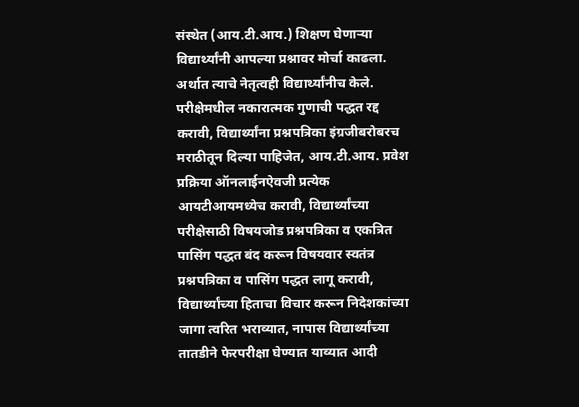संस्थेत (आय.टी.आय.) शिक्षण घेणाऱ्या विद्यार्थ्यांनी आपल्या प्रश्नावर मोर्चा काढला. अर्थात त्याचे नेतृत्वही विद्यार्थ्यांनीच केले. परीक्षेमधील नकारात्मक गुणाची पद्धत रद्द करावी, विद्यार्थ्यांना प्रश्नपत्रिका इंग्रजीबरोबरच मराठीतून दिल्या पाहिजेत, आय.टी.आय. प्रवेश प्रक्रिया ऑनलाईनऐवजी प्रत्येक आयटीआयमध्येच करावी, विद्यार्थ्यांच्या परीक्षेसाठी विषयजोड प्रश्नपत्रिका व एकत्रित पासिंग पद्धत बंद करून विषयवार स्वतंत्र प्रश्नपत्रिका व पासिंग पद्धत लागू करावी, विद्यार्थ्यांच्या हिताचा विचार करून निदेशकांच्या जागा त्वरित भराव्यात, नापास विद्यार्थ्यांच्या तातडीने फेरपरीक्षा घेण्यात याव्यात आदी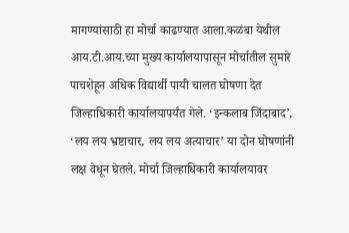मागण्यांसाठी हा मोर्चा काढण्यात आला.कळंबा येथील आय.टी.आय.च्या मुख्य कार्यालयापासून मोर्चातील सुमारे पाचशेहून अधिक विद्यार्थी पायी चालत घोषणा देत जिल्हाधिकारी कार्यालयापर्यंत गेले. ‘इन्कलाब जिंदाबाद’, ‘लय लय भ्रष्टाचार, लय लय अत्याचार’ या दोन घोषणांनी लक्ष वेधून घेतले. मोर्चा जिल्हाधिकारी कार्यालयावर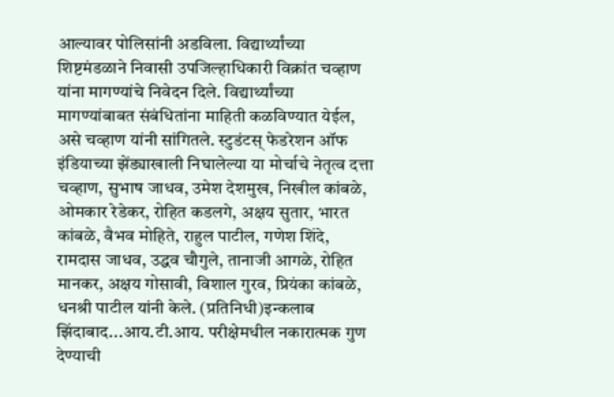आल्यावर पोलिसांनी अडविला. विद्यार्थ्यांच्या शिष्टमंडळाने निवासी उपजिल्हाधिकारी विक्रांत चव्हाण यांना मागण्यांचे निवेदन दिले. विद्यार्थ्यांच्या मागण्यांबाबत संबंधितांना माहिती कळविण्यात येईल, असे चव्हाण यांनी सांगितले. स्टुडंटस् फेडरेशन ऑफ इंडियाच्या झेंड्याखाली निघालेल्या या मोर्चाचे नेतृत्व दत्ता चव्हाण, सुभाष जाधव, उमेश देशमुख, निखील कांबळे, ओमकार रेडेकर, रोहित कडलगे, अक्षय सुतार, भारत कांबळे, वैभव मोहिते, राहुल पाटील, गणेश शिंदे, रामदास जाधव, उद्धव चौगुले, तानाजी आगळे, रोहित मानकर, अक्षय गोसावी, विशाल गुरव, प्रियंका कांबळे, धनश्री पाटील यांनी केले. (प्रतिनिधी)इन्कलाब झिंदाबाद...आय.टी.आय. परीक्षेमधील नकारात्मक गुण देण्याची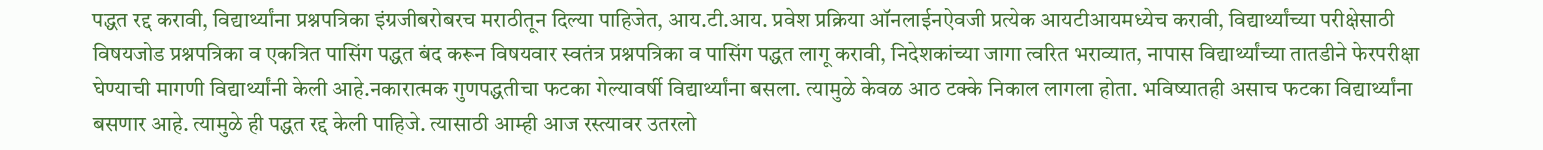पद्धत रद्द करावी, विद्यार्थ्यांना प्रश्नपत्रिका इंग्रजीबरोबरच मराठीतून दिल्या पाहिजेत, आय.टी.आय. प्रवेश प्रक्रिया ऑनलाईनऐवजी प्रत्येक आयटीआयमध्येच करावी, विद्यार्थ्यांच्या परीक्षेसाठी विषयजोड प्रश्नपत्रिका व एकत्रित पासिंग पद्धत बंद करून विषयवार स्वतंत्र प्रश्नपत्रिका व पासिंग पद्धत लागू करावी, निदेशकांच्या जागा त्वरित भराव्यात, नापास विद्यार्थ्यांच्या तातडीने फेरपरीक्षा घेण्याची मागणी विद्यार्थ्यांनी केली आहे.नकारात्मक गुणपद्धतीचा फटका गेल्यावर्षी विद्यार्थ्यांना बसला. त्यामुळे केवळ आठ टक्के निकाल लागला होता. भविष्यातही असाच फटका विद्यार्थ्यांना बसणार आहे. त्यामुळे ही पद्धत रद्द केली पाहिजे. त्यासाठी आम्ही आज रस्त्यावर उतरलो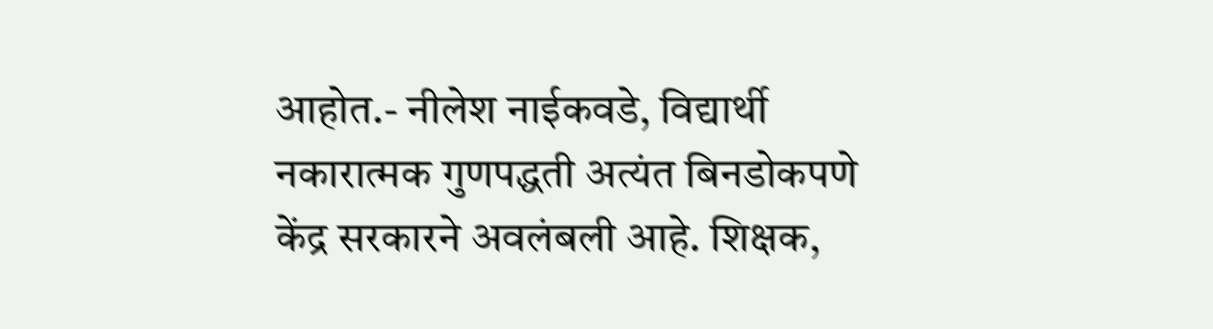आहोत.- नीलेश नाईकवडे, विद्यार्थी नकारात्मक गुणपद्धती अत्यंत बिनडोकपणे केंद्र सरकारने अवलंबली आहे. शिक्षक,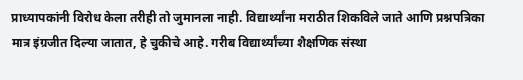प्राध्यापकांनी विरोध केला तरीही तो जुमानला नाही. विद्यार्थ्यांना मराठीत शिकविले जाते आणि प्रश्नपत्रिका मात्र इंग्रजीत दिल्या जातात, हे चुकीचे आहे. गरीब विद्यार्थ्यांच्या शैक्षणिक संस्था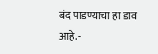बंद पाडण्याचा हा डाव आहे.-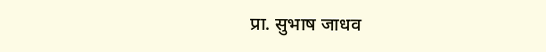प्रा. सुभाष जाधव